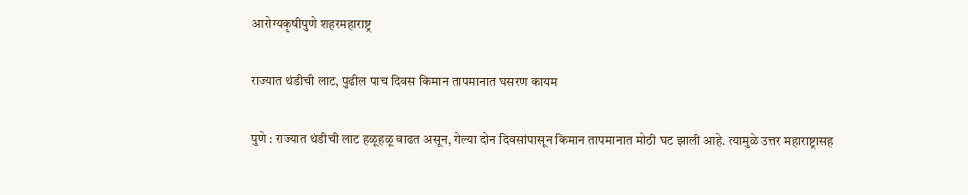आरोग्यकृषीपुणे शहरमहाराष्ट्र

राज्यात थंडीची लाट, पुढील पाच दिवस किमान तापमानात घसरण कायम

पुणे : राज्यात थंडीची लाट हळूहळू वाढत असून, गेल्या दोन दिवसांपासून किमान तापमानात मोठी घट झाली आहे. त्यामुळे उत्तर महाराष्ट्रासह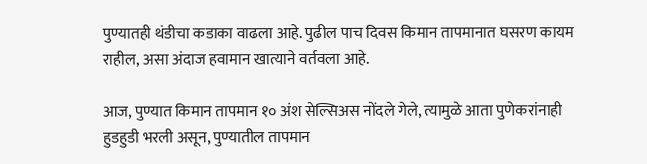पुण्यातही थंडीचा कडाका वाढला आहे. पुढील पाच दिवस किमान तापमानात घसरण कायम राहील, असा अंदाज हवामान खात्याने वर्तवला आहे.

आज, पुण्यात किमान तापमान १० अंश सेल्सिअस नोंदले गेले, त्यामुळे आता पुणेकरांनाही हुडहुडी भरली असून, पुण्यातील तापमान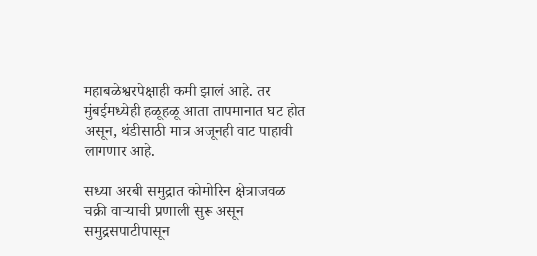महाबळेश्वरपेक्षाही कमी झालं आहे. तर मुंबईमध्येही हळूहळू आता तापमानात घट होत असून, थंडीसाठी मात्र अजूनही वाट पाहावी लागणार आहे.

सध्या अरबी समुद्रात कोमोरिन क्षेत्राजवळ चक्री वाऱ्याची प्रणाली सुरू असून समुद्रसपाटीपासून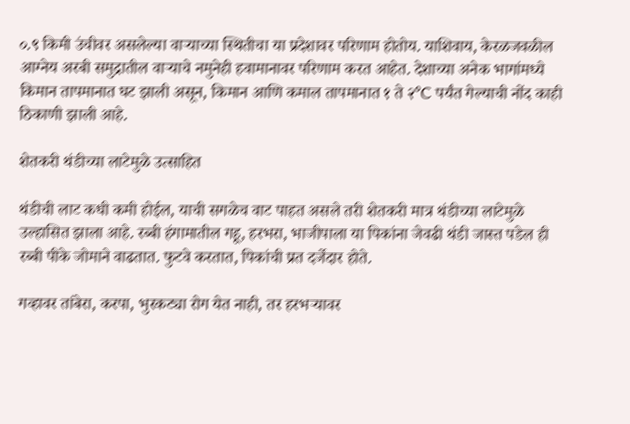०.९ किमी उंचीवर असलेल्या वाऱ्याच्या स्थितीचा या प्रदेशावर परिणाम होतोय. याशिवाय, केरळजवळील आग्नेय अरबी समुद्रातील वाऱ्याचे नमुनेही हवामानावर परिणाम करत आहेत. देशाच्या अनेक भागांमध्ये किमान तापमानात घट झाली असून, किमान आणि कमाल तापमानात १ ते २°C पर्यंत गेल्याची नोंद काही ठिकाणी झाली आहे.

शेतकरी थंडीच्या लाटेमुळे उत्साहित

थंडीची लाट कधी कमी होईल, याची सगळेच वाट पाहत असले तरी शेतकरी मात्र थंडीच्या लाटेमुळे उल्हासित झाला आहे. रब्बी हंगामातील गहू, हरभरा, भाजीपाला या पिकांना जेवढी थंडी जास्त पडेल ही रब्बी पीके जोमाने वाढतात. फुटवे करतात, पिकांची प्रत दर्जेदार होते.

गव्हावर तांबेरा, करपा, भुरकट्या रोग येत नाही, तर हरभऱ्यावर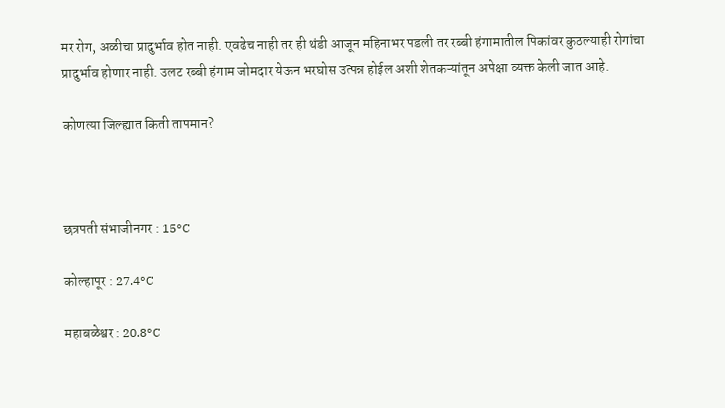मर रोग, अळीचा प्रादुर्भाव होत नाही. एवढेच नाही तर ही थंडी आजून महिनाभर पडली तर रब्बी हंगामातील पिकांवर कुठल्याही रोगांचा प्रादुर्भाव होणार नाही. उलट रब्बी हंगाम जोमदार येऊन भरघोस उत्पन्न होईल अशी शेतकऱ्यांतून अपेक्षा व्यक्त केली जात आहे.

कोणत्या जिल्ह्यात किती तापमान?



छत्रपती संभाजीनगर : 15°C

कोल्हापूर : 27.4°C

महाबळेश्वर : 20.8°C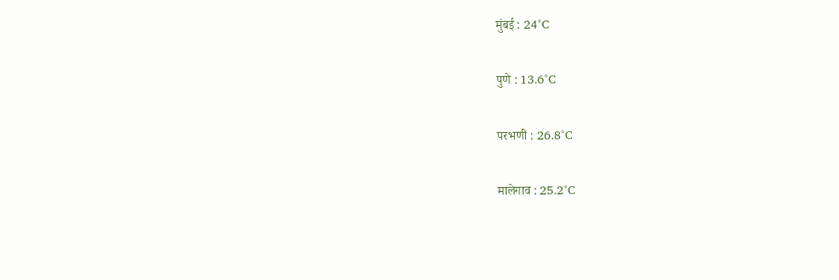मुंबई : 24°C

पुणे : 13.6°C

परभणी : 26.8°C

मालेगाव : 25.2°C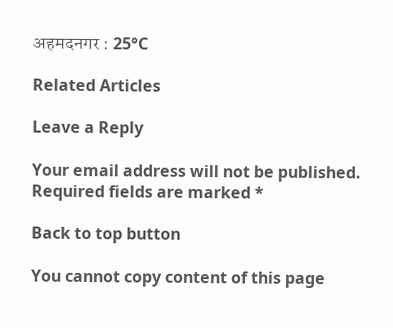अहमदनगर : 25°C

Related Articles

Leave a Reply

Your email address will not be published. Required fields are marked *

Back to top button

You cannot copy content of this page